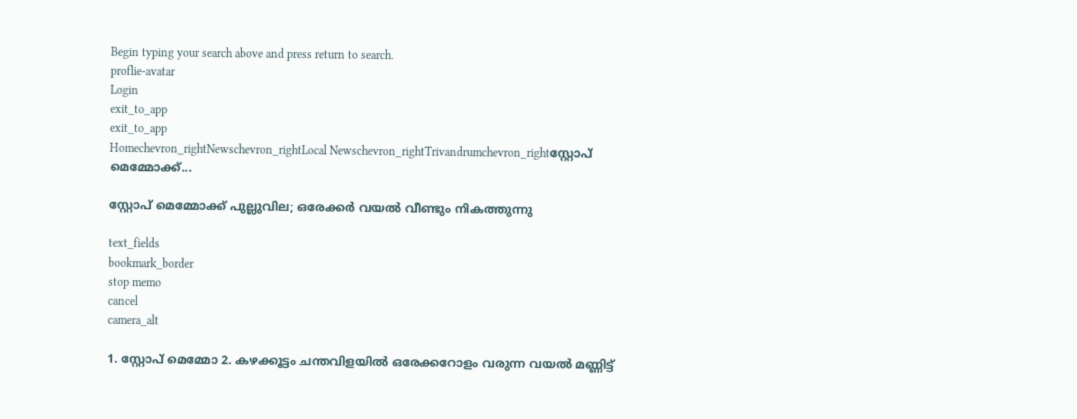Begin typing your search above and press return to search.
proflie-avatar
Login
exit_to_app
exit_to_app
Homechevron_rightNewschevron_rightLocal Newschevron_rightTrivandrumchevron_rightസ്റ്റോപ് മെമ്മോക്ക്...

സ്റ്റോപ് മെമ്മോക്ക് പുല്ലുവില; ഒരേക്കർ വയൽ വീണ്ടും നികത്തുന്നു

text_fields
bookmark_border
stop memo
cancel
camera_alt

1. സ്റ്റോപ് മെമ്മോ 2. കഴക്കൂട്ടം ചന്തവിളയിൽ ഒരേക്കറോളം വരുന്ന വയൽ മണ്ണിട്ട്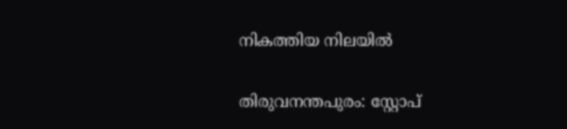നികത്തിയ നിലയിൽ

തിരുവനന്തപുരം: സ്റ്റോപ്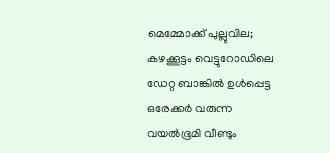മെമ്മോക്ക് പുല്ലുവില; കഴക്കൂട്ടം വെട്ടുറോഡിലെ ഡേറ്റ ബാങ്കിൽ ഉൾപ്പെട്ട ഒരേക്കർ വരുന്ന വയൽഭൂമി വീണ്ടും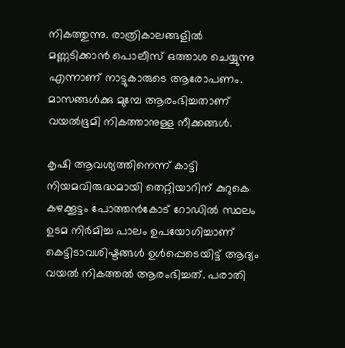നികത്തുന്നു. രാത്രികാലങ്ങളിൽ മണ്ണടിക്കാൻ പൊലീസ് ഒത്താശ ചെയ്യുന്നു എന്നാണ് നാട്ടുകാരുടെ ആരോപണം. മാസങ്ങൾക്കു മുമ്പേ ആരംഭിച്ചതാണ് വയൽഭൂമി നികത്താനുള്ള നീക്കങ്ങൾ.

കൃഷി ആവശ്യത്തിനെന്ന് കാട്ടി നിയമവിരുദ്ധമായി തെറ്റിയാറിന് കുറുകെ കഴക്കൂട്ടം പോത്തൻകോട് റോഡിൽ സ്ഥലം ഉടമ നിർമിച്ച പാലം ഉപയോഗിച്ചാണ് കെട്ടിടാവശിഷ്ടങ്ങൾ ഉൾപ്പെടെയിട്ട് ആദ്യം വയൽ നികത്തൽ ആരംഭിച്ചത്. പരാതി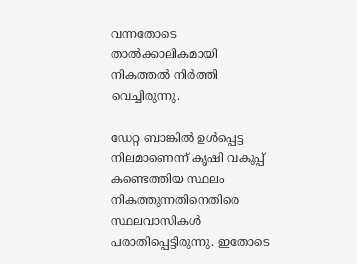വന്നതോടെ താൽക്കാലികമായി നികത്തൽ നിർത്തി വെച്ചിരുന്നു.

ഡേറ്റ ബാങ്കിൽ ഉൾപ്പെട്ട നിലമാണെന്ന് കൃഷി വകുപ്പ് കണ്ടെത്തിയ സ്ഥലം നികത്തുന്നതിനെതിരെ സ്ഥലവാസികൾ പരാതിപ്പെട്ടിരുന്നു. ഇതോടെ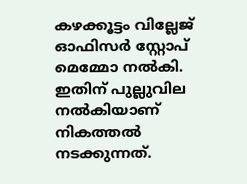കഴക്കൂട്ടം വില്ലേജ് ഓഫിസർ സ്റ്റോപ് മെമ്മോ നൽകി. ഇതിന് പുല്ലുവില നൽകിയാണ് നികത്തൽ നടക്കുന്നത്.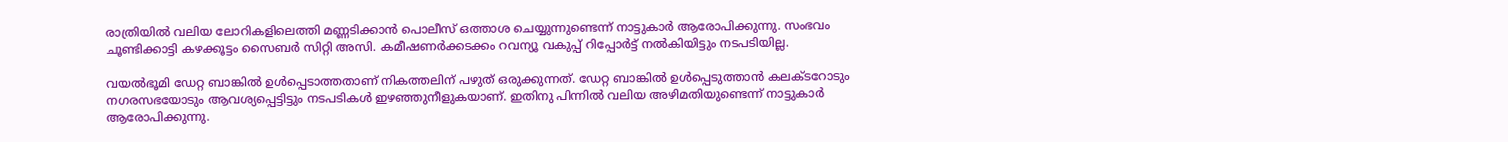രാത്രിയിൽ വലിയ ലോറികളിലെത്തി മണ്ണടിക്കാൻ പൊലീസ് ഒത്താശ ചെയ്യുന്നുണ്ടെന്ന് നാട്ടുകാർ ആരോപിക്കുന്നു. സംഭവം ചൂണ്ടിക്കാട്ടി കഴക്കൂട്ടം സൈബർ സിറ്റി അസി. കമീഷണർക്കടക്കം റവന്യൂ വകുപ്പ് റിപ്പോർട്ട് നൽകിയിട്ടും നടപടിയില്ല.

വയൽഭൂമി ഡേറ്റ ബാങ്കിൽ ഉൾപ്പെടാത്തതാണ് നികത്തലിന് പഴുത് ഒരുക്കുന്നത്. ഡേറ്റ ബാങ്കിൽ ഉൾപ്പെടുത്താൻ കലക്ടറോടും നഗരസഭയോടും ആവശ്യപ്പെട്ടിട്ടും നടപടികൾ ഇഴഞ്ഞുനീളുകയാണ്. ഇതിനു പിന്നിൽ വലിയ അഴിമതിയുണ്ടെന്ന് നാട്ടുകാർ ആരോപിക്കുന്നു.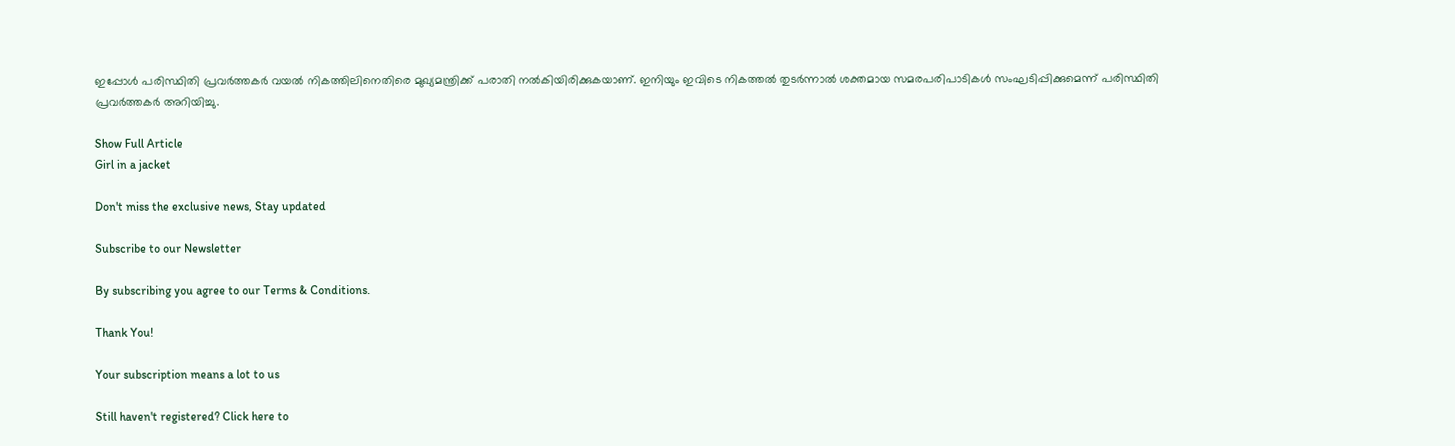ഇപ്പോൾ പരിസ്ഥിതി പ്രവർത്തകർ വയൽ നികത്തിലിനെതിരെ മുഖ്യമന്ത്രിക്ക് പരാതി നൽകിയിരിക്കുകയാണ്. ഇനിയും ഇവിടെ നികത്തൽ തുടർന്നാൽ ശക്തമായ സമരപരിപാടികൾ സംഘടിപ്പിക്കുമെന്ന് പരിസ്ഥിതി പ്രവർത്തകർ അറിയിച്ചു.

Show Full Article
Girl in a jacket

Don't miss the exclusive news, Stay updated

Subscribe to our Newsletter

By subscribing you agree to our Terms & Conditions.

Thank You!

Your subscription means a lot to us

Still haven't registered? Click here to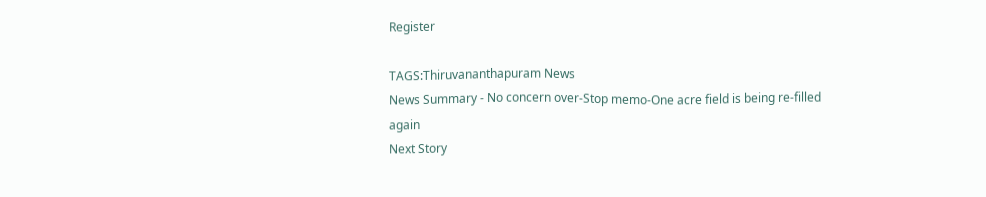Register

TAGS:Thiruvananthapuram News
News Summary - No concern over-Stop memo-One acre field is being re-filled again
Next Story